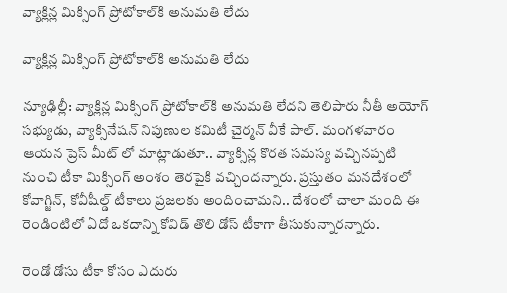వ్యాక్లిన్ల మిక్సింగ్‌ ప్రోటోకాల్‌కి అనుమతి లేదు

వ్యాక్లిన్ల మిక్సింగ్‌ ప్రోటోకాల్‌కి అనుమతి లేదు

న్యూఢిల్లీ: వ్యాక్లిన్ల మిక్సింగ్‌ ప్రోటోకాల్‌కి అనుమతి లేదని తెలిపారు నీతీ అయోగ్‌ సభ్యుడు, వ్యాక్సినేషన్‌ నిపుణుల కమిటీ చైర్మన్‌ వీకే పాల్. మంగ‌ళ‌వారం ఆయ‌న ప్రెస్ మీట్ లో మాట్లాడుతూ.. వ్యాక్సిన్ల కొరత సమస్య వచ్చినప్పటి నుంచి టీకా మిక్సింగ్‌ అంశం తెరపైకి వచ్చిందన్నారు. ప్రస్తుతం మనదేశంలో కోవాగ్జిన్‌, కోవీషీల్డ్‌ టీకాలు ప్రజలకు అందించామ‌ని.. దేశంలో చాలా మంది ఈ రెండింటిలో ఏదో ఒకదాన్ని కోవిడ్‌ తొలి డోస్‌ టీకాగా తీసుకున్నారన్నారు.

రెండో డోసు టీకా కోసం ఎదురు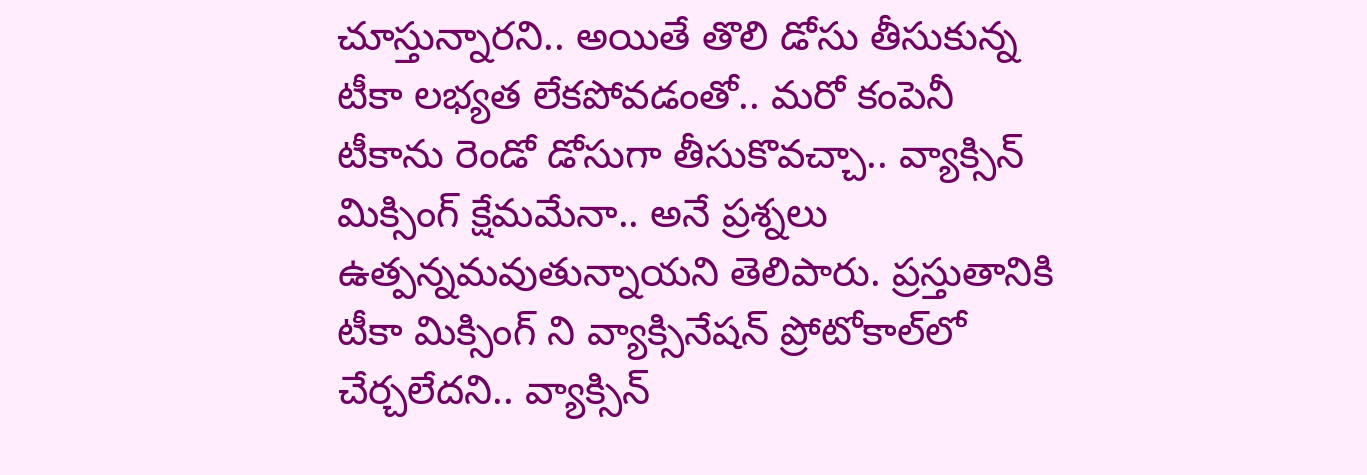చూస్తున్నారని.. అయితే తొలి డోసు తీసుకున్న టీకా లభ్యత లేకపోవడంతో.. మరో కంపెనీ టీకాను రెండో డోసుగా తీసుకొవచ్చా.. వ్యాక్సిన్‌ మిక్సింగ్‌ క్షేమమేనా.. అనే ప్రశ్నలు ఉత్పన్నమవుతున్నాయని తెలిపారు. ప్రస్తుతానికి టీకా మిక్సింగ్ ని వ్యాక్సినేషన్‌ ప్రోటోకాల్‌లో చేర్చలేదని.. వ్యాక్సిన్‌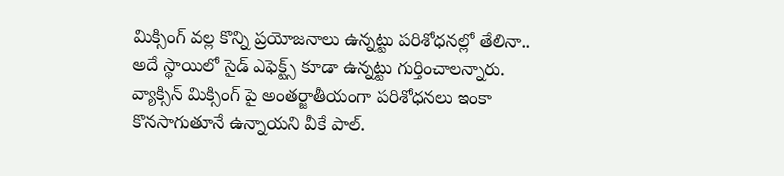మిక్సింగ్‌ వల్ల కొన్ని ప్రయోజనాలు ఉన్నట్టు పరిశోధనల్లో తేలినా.. అదే స్థాయిలో సైడ్‌ ఎఫెక్ట్స్‌ కూడా ఉన్నట్టు గుర్తించాలన్నారు. వ్యాక్సిన్‌ మిక్సింగ్ పై అంతర్జాతీయంగా పరిశోధనలు ఇంకా కొనసాగుతూనే ఉన్నాయని వీకే పాల్.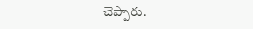చెప్పారు.